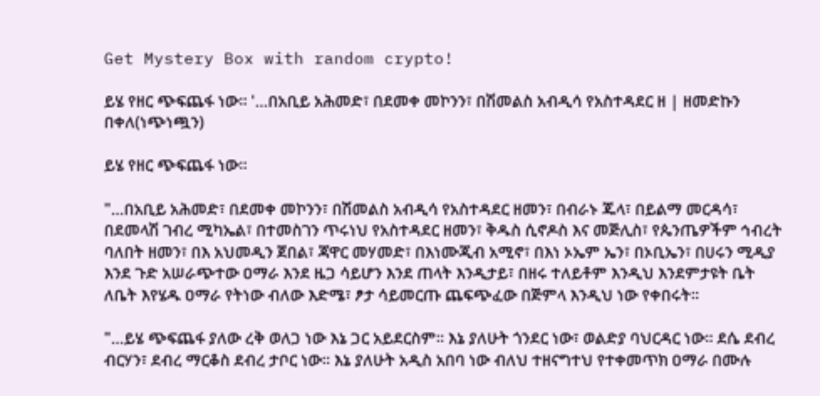Get Mystery Box with random crypto!

ይሄ የዘር ጭፍጨፋ ነው። '…በአቢይ አሕመድ፣ በደመቀ መኮንን፣ በሽመልስ አብዲሳ የአስተዳደር ዘ | ዘመድኩን በቀለ(ነጭነጯን)

ይሄ የዘር ጭፍጨፋ ነው።

"…በአቢይ አሕመድ፣ በደመቀ መኮንን፣ በሽመልስ አብዲሳ የአስተዳደር ዘመን፣ በብራኑ ጁላ፣ በይልማ መርዳሳ፣ በደመላሽ ገብረ ሚካኤል፣ በተመስገን ጥሩነህ የአስተዳደር ዘመን፣ ቅዱስ ሲኖዶስ እና መጅሊስ፣ የጴንጤዎችም ኅብረት ባለበት ዘመን፣ በእ አህመዲን ጀበል፣ ጃዋር መሃመድ፣ በእነሙጂብ አሚኖ፣ በእነ ኦኤም ኤን፣ በኦቢኤን፣ በሀሩን ሚዲያ እንደ ጉድ አሠራጭተው ዐማራ እንደ ዜጋ ሳይሆን እንደ ጠላት እንዲታይ፣ በዘሩ ተለይቶም እንዲህ እንደምታዩት ቤት ለቤት እየሄዱ ዐማራ የትነው ብለው እድሜ፣ ፆታ ሳይመርጡ ጨፍጭፈው በጅምላ እንዲህ ነው የቀበሩት።

"…ይሄ ጭፍጨፋ ያለው ረቅ ወለጋ ነው እኔ ጋር አይደርስም። እኔ ያለሁት ጎንደር ነው፣ ወልድያ ባህርዳር ነው። ደሴ ደብረ ብርሃን፣ ደብረ ማርቆስ ደብረ ታቦር ነው። እኔ ያለሁት አዲስ አበባ ነው ብለህ ተዘናግተህ የተቀመጥክ ዐማራ በሙሉ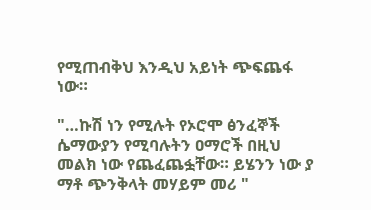የሚጠብቅህ እንዲህ አይነት ጭፍጨፋ ነው።

"…ኩሽ ነን የሚሉት የኦሮሞ ፅንፈኞች ሴማውያን የሚባሉትን ዐማሮች በዚህ መልክ ነው የጨፈጨፏቸው። ይሄንን ነው ያ ማቶ ጭንቅላት መሃይም መሪ "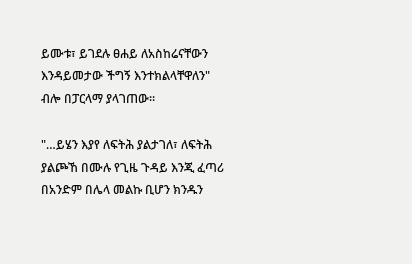ይሙቱ፣ ይገደሉ ፀሐይ ለአስከሬናቸውን እንዳይመታው ችግኝ እንተክልላቸዋለን" ብሎ በፓርላማ ያላገጠው።

"…ይሄን እያየ ለፍትሕ ያልታገለ፣ ለፍትሕ ያልጮኸ በሙሉ የጊዜ ጉዳይ እንጂ ፈጣሪ በአንድም በሌላ መልኩ ቢሆን ክንዱን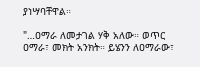ያነሣባቸዋል።

"…ዐማራ ለመታገል ሃቅ አለው። ወጥር ዐማራ፣ መክት አንክት። ይሄንን ለዐማራው፣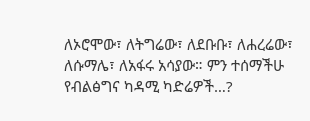ለኦሮሞው፣ ለትግሬው፣ ለደቡቡ፣ ለሐረሬው፣ ለሱማሌ፣ ለአፋሩ አሳያው። ምን ተሰማችሁ የብልፅግና ካዳሚ ካድሬዎች…?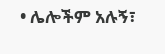• ሌሎችም አሉኝ፣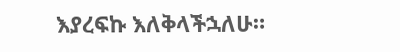እያረፍኩ እለቅላችኋለሁ።